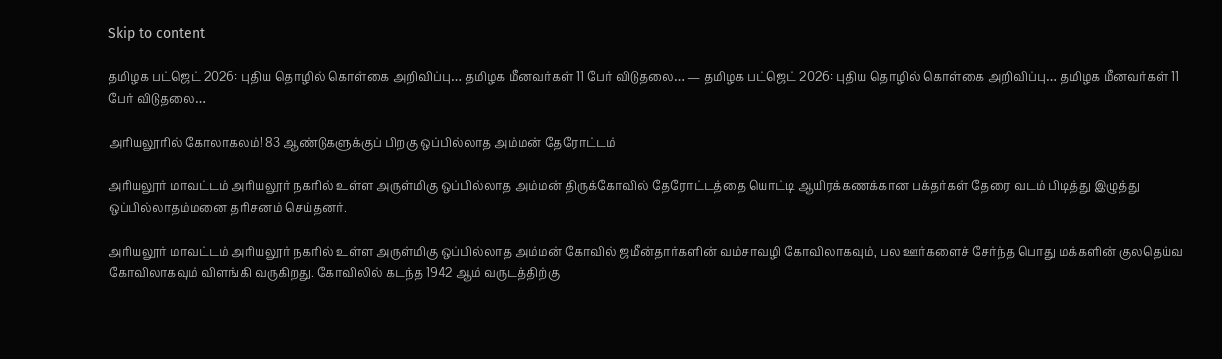Skip to content

தமிழக பட்ஜெட் 2026: புதிய தொழில் கொள்கை அறிவிப்பு… தமிழக மீனவர்கள் 11 பேர் விடுதலை… — தமிழக பட்ஜெட் 2026: புதிய தொழில் கொள்கை அறிவிப்பு… தமிழக மீனவர்கள் 11 பேர் விடுதலை…

அரியலூரில் கோலாகலம்! 83 ஆண்டுகளுக்குப் பிறகு ஒப்பில்லாத அம்மன் தேரோட்டம்

அரியலூர் மாவட்டம் அரியலூர் நகரில் உள்ள அருள்மிகு ஒப்பில்லாத அம்மன் திருக்கோவில் தேரோட்டத்தை யொட்டி ஆயிரக்கணக்கான பக்தர்கள் தேரை வடம் பிடித்து இழுத்து ஒப்பில்லாதம்மனை தரிசனம் செய்தனர்.

அரியலூர் மாவட்டம் அரியலூர் நகரில் உள்ள அருள்மிகு ஒப்பில்லாத அம்மன் கோவில் ஜமீன்தார்களின் வம்சாவழி கோவிலாகவும், பல ஊர்களைச் சேர்ந்த பொது மக்களின் குலதெய்வ கோவிலாகவும் விளங்கி வருகிறது. கோவிலில் கடந்த 1942 ஆம் வருடத்திற்கு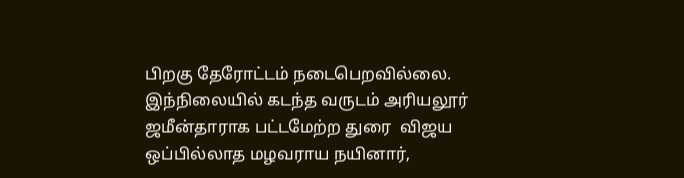பிறகு தேரோட்டம் நடைபெறவில்லை. இந்நிலையில் கடந்த வருடம் அரியலூர் ஜமீன்தாராக பட்டமேற்ற துரை  விஜய
ஒப்பில்லாத மழவராய நயினார்,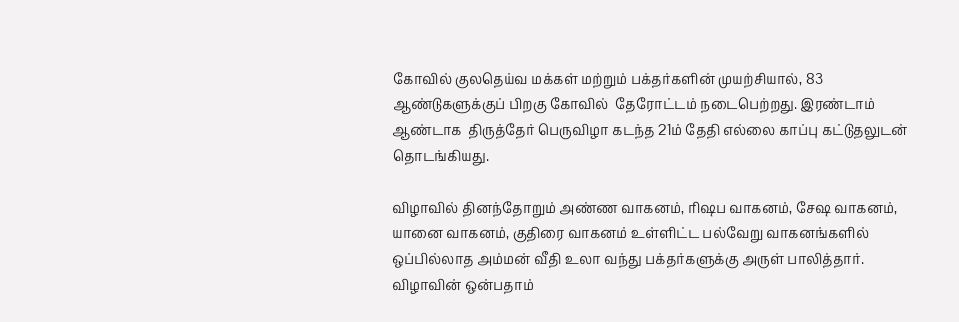கோவில் குலதெய்வ மக்கள் மற்றும் பக்தர்களின் முயற்சியால், 83 ஆண்டுகளுக்குப் பிறகு கோவில்  தேரோட்டம் நடைபெற்றது. இரண்டாம் ஆண்டாக  திருத்தேர் பெருவிழா கடந்த 21ம் தேதி எல்லை காப்பு கட்டுதலுடன் தொடங்கியது.

விழாவில் தினந்தோறும் அண்ண வாகனம், ரிஷப வாகனம், சேஷ வாகனம், யானை வாகனம், குதிரை வாகனம் உள்ளிட்ட பல்வேறு வாகனங்களில் ஒப்பில்லாத அம்மன் வீதி உலா வந்து பக்தர்களுக்கு அருள் பாலித்தார். விழாவின் ஒன்பதாம்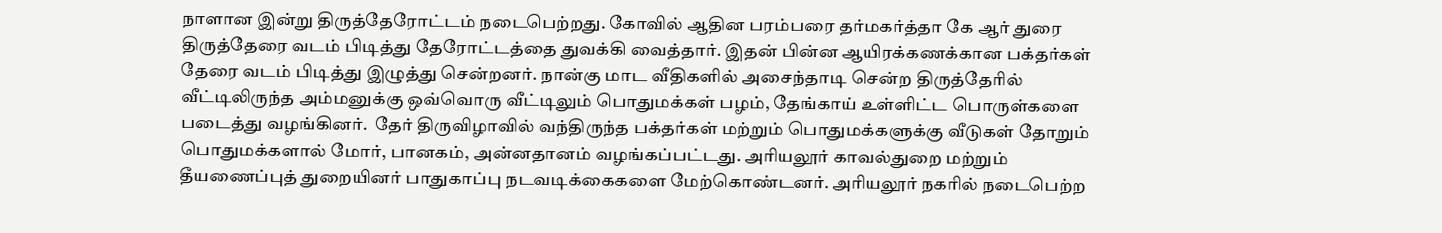நாளான இன்று திருத்தேரோட்டம் நடைபெற்றது. கோவில் ஆதின பரம்பரை தர்மகர்த்தா கே ஆர் துரை திருத்தேரை வடம் பிடித்து தேரோட்டத்தை துவக்கி வைத்தார். இதன் பின்ன ஆயிரக்கணக்கான பக்தர்கள் தேரை வடம் பிடித்து இழுத்து சென்றனர். நான்கு மாட வீதிகளில் அசைந்தாடி சென்ற திருத்தேரில் வீட்டிலிருந்த அம்மனுக்கு ஒவ்வொரு வீட்டிலும் பொதுமக்கள் பழம், தேங்காய் உள்ளிட்ட பொருள்களை படைத்து வழங்கினர்.  தேர் திருவிழாவில் வந்திருந்த பக்தர்கள் மற்றும் பொதுமக்களுக்கு வீடுகள் தோறும் பொதுமக்களால் மோர், பானகம், அன்னதானம் வழங்கப்பட்டது. அரியலூர் காவல்துறை மற்றும் தீயணைப்புத் துறையினர் பாதுகாப்பு நடவடிக்கைகளை மேற்கொண்டனர். அரியலூர் நகரில் நடைபெற்ற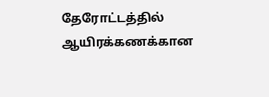தேரோட்டத்தில் ஆயிரக்கணக்கான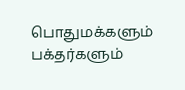பொதுமக்களும் பக்தர்களும்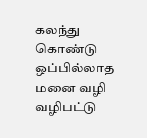கலந்து கொண்டு ஒப்பில்லாத மனை வழி வழிபட்டு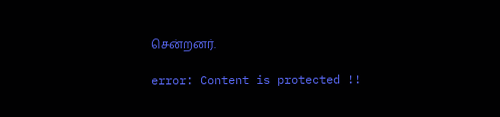சென்றனர்.

error: Content is protected !!